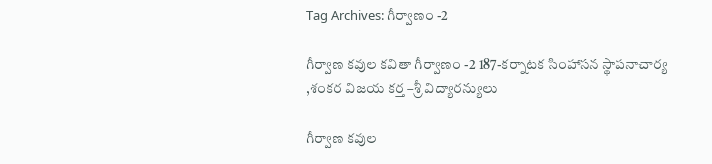Tag Archives: గీర్వాణం -2

గీర్వాణ కవుల కవితా గీర్వాణం -2 187-కర్నాటక సింహాసన స్థాపనాచార్య ,శంకర విజయ కర్త –శ్రీ విద్యారన్యులు

గీర్వాణ కవుల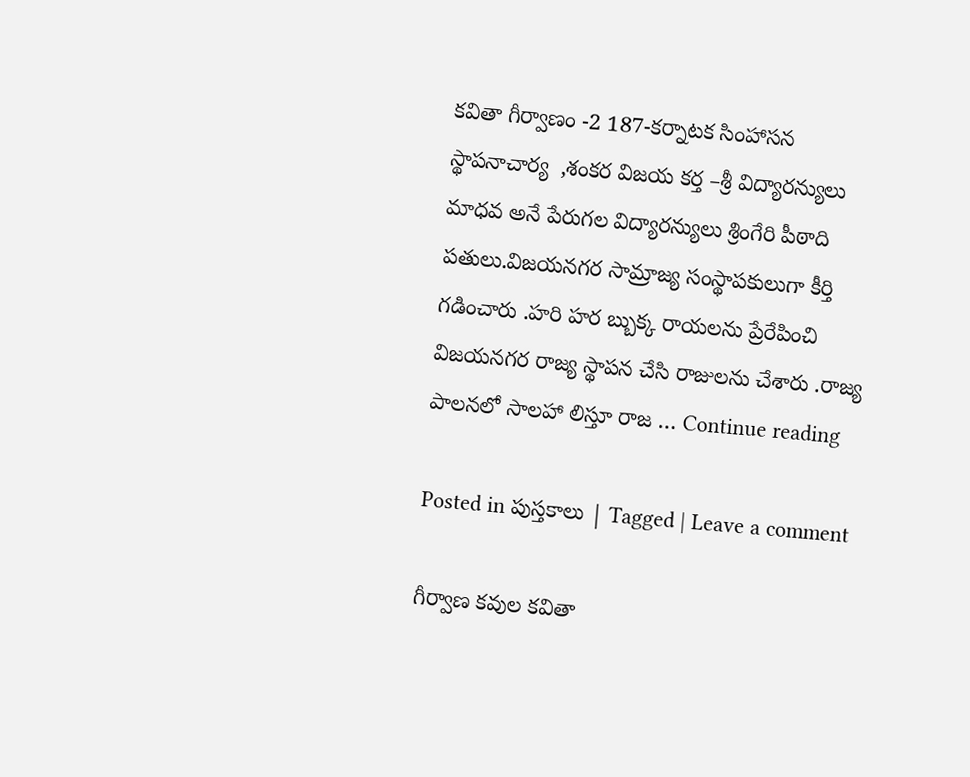కవితా గీర్వాణం -2 187-కర్నాటక సింహాసన స్థాపనాచార్య  ,శంకర విజయ కర్త –శ్రీ విద్యారన్యులు మాధవ అనే పేరుగల విద్యారన్యులు శ్రింగేరి పీఠాది పతులు.విజయనగర సామ్రాజ్య సంస్థాపకులుగా కీర్తి గడించారు .హరి హర బ్బుక్క రాయలను ప్రేరేపించి  విజయనగర రాజ్య స్థాపన చేసి రాజులను చేశారు .రాజ్య పాలనలో సాలహా లిస్తూ రాజ … Continue reading

Posted in పుస్తకాలు | Tagged | Leave a comment

గీర్వాణ కవుల కవితా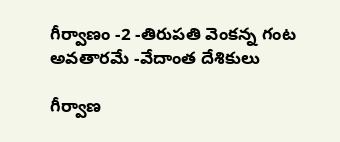గీర్వాణం -2 -తిరుపతి వెంకన్న గంట అవతారమే -వేదాంత దేశికులు

గీర్వాణ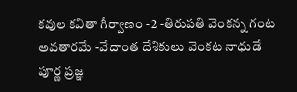కవుల కవితా గీర్వాణం -2 -తిరుపతి వెంకన్న గంట అవతారమే -వేదాంత దేశికులు వెంకట నాధుడే పూర్ణ ప్రజ్ఞ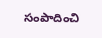సంపాదించి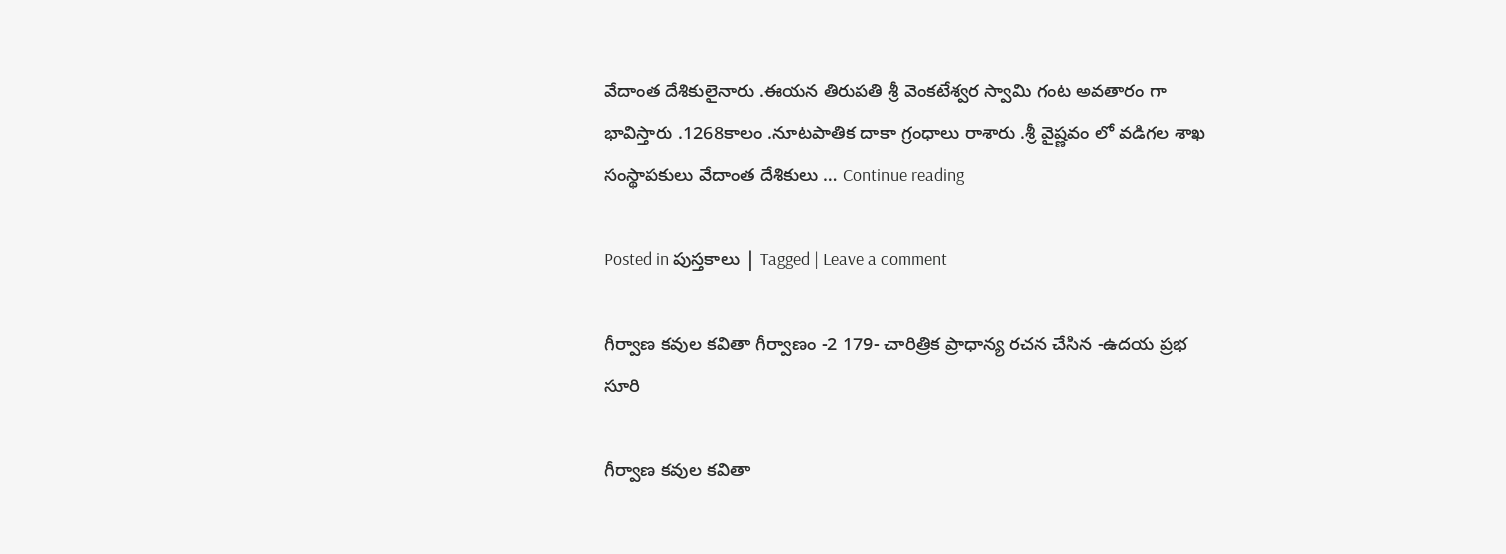వేదాంత దేశికులైనారు .ఈయన తిరుపతి శ్రీ వెంకటేశ్వర స్వామి గంట అవతారం గా భావిస్తారు .1268కాలం .నూటపాతిక దాకా గ్రంధాలు రాశారు .శ్రీ వైష్ణవం లో వడిగల శాఖ సంస్థాపకులు వేదాంత దేశికులు … Continue reading

Posted in పుస్తకాలు | Tagged | Leave a comment

గీర్వాణ కవుల కవితా గీర్వాణం -2 179- చారిత్రిక ప్రాధాన్య రచన చేసిన -ఉదయ ప్రభ సూరి

గీర్వాణ కవుల కవితా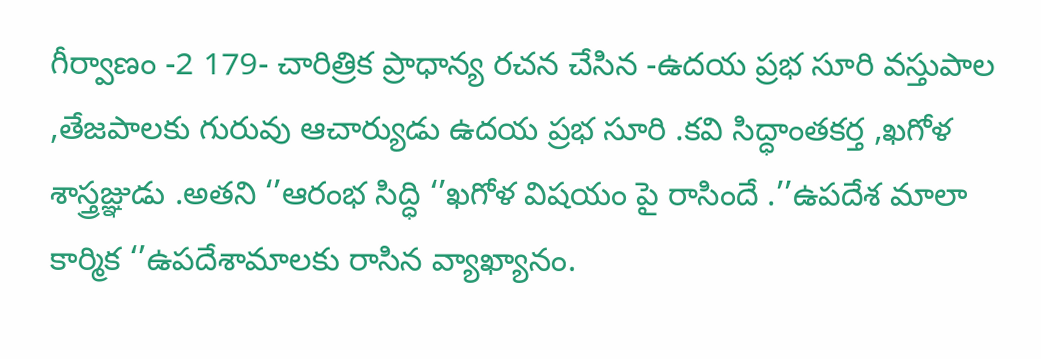గీర్వాణం -2 179- చారిత్రిక ప్రాధాన్య రచన చేసిన -ఉదయ ప్రభ సూరి వస్తుపాల ,తేజపాలకు గురువు ఆచార్యుడు ఉదయ ప్రభ సూరి .కవి సిద్ధాంతకర్త ,ఖగోళ శాస్త్రజ్ఞుడు .అతని ‘’ఆరంభ సిద్ధి ‘’ఖగోళ విషయం పై రాసిందే .’’ఉపదేశ మాలా కార్మిక ‘’ఉపదేశామాలకు రాసిన వ్యాఖ్యానం.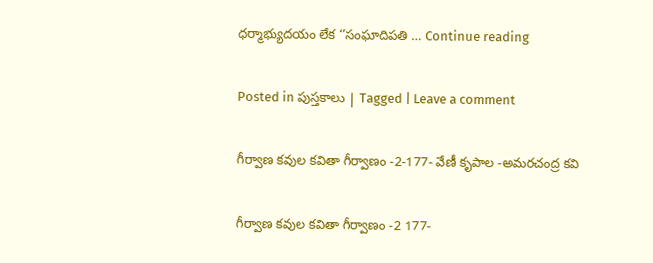ధర్మాభ్యుదయం లేక ‘’సంఘాదిపతి … Continue reading

Posted in పుస్తకాలు | Tagged | Leave a comment

గీర్వాణ కవుల కవితా గీర్వాణం -2-177- వేణీ కృపాల -అమరచంద్ర కవి

గీర్వాణ కవుల కవితా గీర్వాణం -2 177-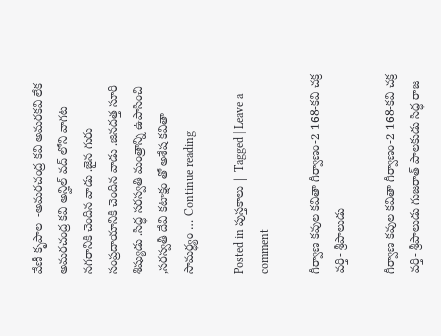వేణీ కృపాల  -అమరచంద్ర కవి అమరకవి లేక అమరచంద్ర కవి అన్హిల్ వద్ లోని వాగట నగరానికి చెందిన వాడు .జైన గురు సంప్రదాయానికి చెందిన వాడు .జినదత్త సూరి శిష్యుడు .సిద్ధ సరస్వతి మంత్రాన్ని ఉపాసించి ,సరస్వతీ దేవి కటాక్షం తో అశేష కవితా సామర్ధ్యం … Continue reading

Posted in పుస్తకాలు | Tagged | Leave a comment

గీర్వాణ కవుల కవితా గీర్వాణం-2 168-కవి చక్ర వర్తి- శ్రీపాలుడు

గీర్వాణ కవుల కవితా గీర్వాణం-2 168-కవి చక్ర వర్తి- శ్రీపాలుడు గుజరాత్ పాలకుడు సిద్ధ రాజ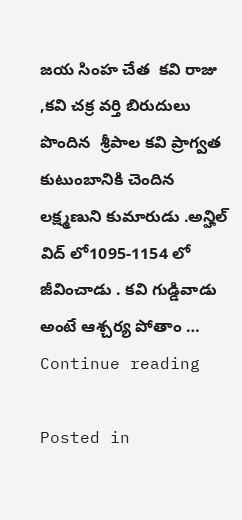జయ సింహ చేత  కవి రాజు ,కవి చక్ర వర్తి బిరుదులు పొందిన  శ్రీపాల కవి ప్రాగ్వత కుటుంబానికి చెందిన లక్ష్మణుని కుమారుడు .అన్హిల్ విద్ లో1095-1154 లో జీవించాడు . కవి గుడ్డివాడు అంటే ఆశ్చర్య పోతాం … Continue reading

Posted in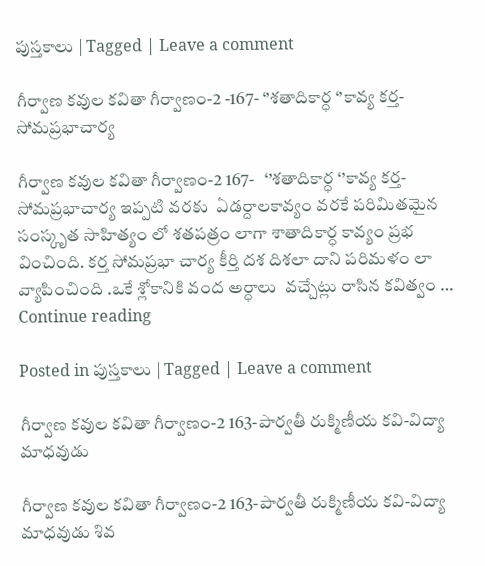పుస్తకాలు | Tagged | Leave a comment

గీర్వాణ కవుల కవితా గీర్వాణం-2 -167- ‘’శతాదికార్ధ ‘’కావ్య కర్త- సోమప్రభాచార్య

గీర్వాణ కవుల కవితా గీర్వాణం-2 167-   ‘’శతాదికార్ధ ‘’కావ్య కర్త- సోమప్రభాచార్య ఇప్పటి వరకు  ఏడర్దాలకావ్యం వరకే పరిమితమైన సంస్కృత సాహిత్యం లో శతపత్రం లాగా శాతాదికార్ధ కావ్యం ప్రభ వించింది. కర్త సోమప్రభా చార్య కీర్తి దశ దిశలా దాని పరిమళం లా వ్యాపించింది .ఒకే శ్లోకానికి వంద అర్ధాలు  వచ్చేట్లు రాసిన కవిత్వం … Continue reading

Posted in పుస్తకాలు | Tagged | Leave a comment

గీర్వాణ కవుల కవితా గీర్వాణం-2 163-పార్వతీ రుక్మిణీయ కవి-విద్యా మాధవుడు

గీర్వాణ కవుల కవితా గీర్వాణం-2 163-పార్వతీ రుక్మిణీయ కవి-విద్యా మాధవుడు శివ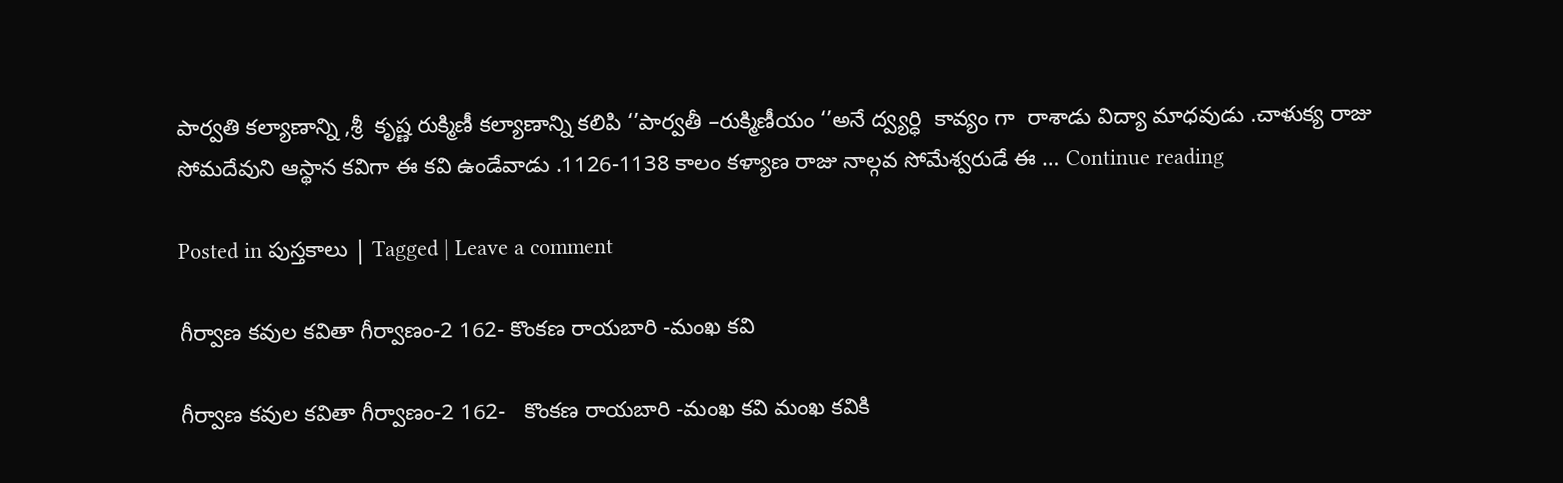పార్వతి కల్యాణాన్ని ,శ్రీ  కృష్ణ రుక్మిణీ కల్యాణాన్ని కలిపి ‘’పార్వతీ –రుక్మిణీయం ‘’అనే ద్వ్యర్ధి  కావ్యం గా  రాశాడు విద్యా మాధవుడు .చాళుక్య రాజు సోమదేవుని ఆస్థాన కవిగా ఈ కవి ఉండేవాడు .1126-1138 కాలం కళ్యాణ రాజు నాల్గవ సోమేశ్వరుడే ఈ … Continue reading

Posted in పుస్తకాలు | Tagged | Leave a comment

గీర్వాణ కవుల కవితా గీర్వాణం-2 162- కొంకణ రాయబారి -మంఖ కవి

గీర్వాణ కవుల కవితా గీర్వాణం-2 162-   కొంకణ రాయబారి -మంఖ కవి మంఖ కవికి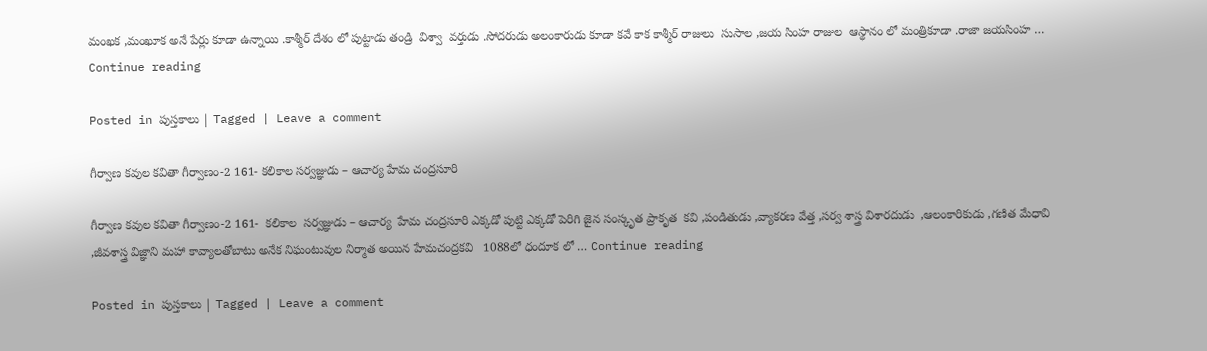మంఖక ,మంఖూక అనే పేర్లు కూడా ఉన్నాయి .కాశ్మీర్ దేశం లో పుట్టాడు తండ్రి  విశ్వా  వర్తుడు .సోదరుడు అలంకారుడు కూడా కవే కాక కాశ్మీర్ రాజులు  సుసాల ,జయ సింహ రాజుల  ఆస్థానం లో మంత్రికూడా .రాజా జయసింహ … Continue reading

Posted in పుస్తకాలు | Tagged | Leave a comment

గీర్వాణ కవుల కవితా గీర్వాణం-2 161- కలికాల సర్వజ్ఞుడు – ఆచార్య హేమ చంద్రసూరి

గీర్వాణ కవుల కవితా గీర్వాణం-2 161-  కలికాల  సర్వజ్ఞుడు – ఆచార్య  హేమ చంద్రసూరి ఎక్కడో పుట్టి ఎక్కడో పెరిగి జైన సంస్కృత ప్రాకృత  కవి ,పండితుడు ,వ్యాకరణ వేత్త ,సర్వ శాస్త్ర విశారదుడు  ,ఆలంకారికుడు ,గణిత మేధావి  ,జీవశాస్త్ర విజ్ఞాని మహా కావ్యాలతోబాటు అనేక నిఘంటువుల నిర్మాత అయిన హేమచంద్రకవి   1088లో ధందూక లో … Continue reading

Posted in పుస్తకాలు | Tagged | Leave a comment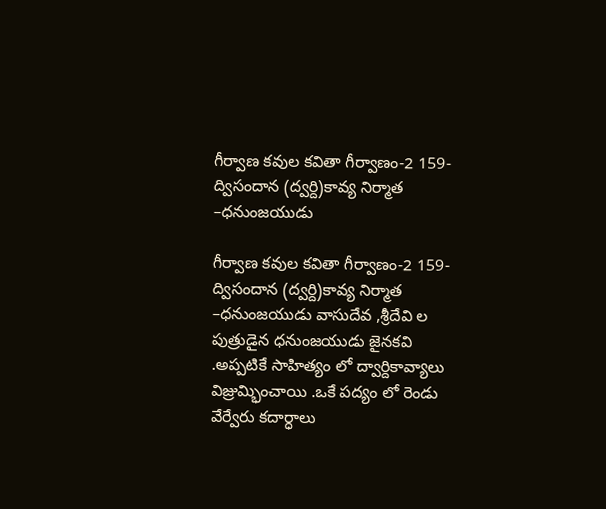గీర్వాణ కవుల కవితా గీర్వాణం-2 159-ద్విసందాన (ద్వర్ది)కావ్య నిర్మాత –ధనుంజయుడు

గీర్వాణ కవుల కవితా గీర్వాణం-2 159-ద్విసందాన (ద్వర్ది)కావ్య నిర్మాత –ధనుంజయుడు వాసుదేవ ,శ్రీదేవి ల పుత్రుడైన ధనుంజయుడు జైనకవి .అప్పటికే సాహిత్యం లో ద్వార్దికావ్యాలు విజ్రుమ్భించాయి .ఒకే పద్యం లో రెండు వేర్వేరు కదార్ధాలు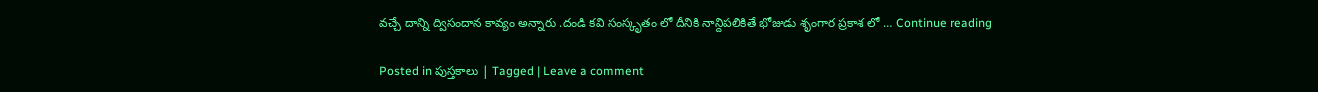వచ్చే దాన్ని ద్విసందాన కావ్యం అన్నారు .దండి కవి సంస్కృతం లో దీనికి నాన్దిపలికితే భోజుడు శృంగార ప్రకాశ లో … Continue reading

Posted in పుస్తకాలు | Tagged | Leave a comment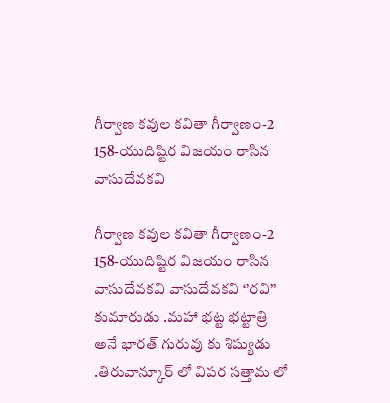గీర్వాణ కవుల కవితా గీర్వాణం-2 158-యుదిష్టిర విజయం రాసిన వాసుదేవకవి

గీర్వాణ కవుల కవితా గీర్వాణం-2 158-యుదిష్టిర విజయం రాసిన వాసుదేవకవి వాసుదేవకవి ‘’రవి’’ కుమారుడు .మహా భట్ట భట్టాత్రి అనే భారత్ గురువు కు శిష్యుడు .తిరువాన్కూర్ లో విపర సత్తామ లో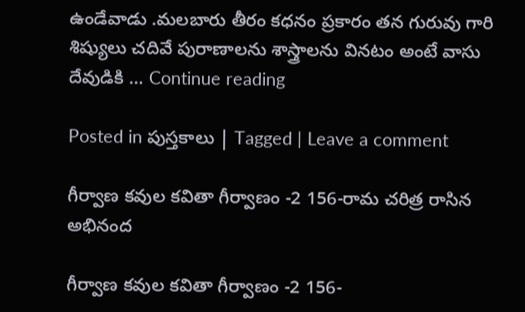ఉండేవాడు .మలబారు తీరం కధనం ప్రకారం తన గురువు గారి శిష్యులు చదివే పురాణాలను శాస్త్రాలను వినటం అంటే వాసు దేవుడికి … Continue reading

Posted in పుస్తకాలు | Tagged | Leave a comment

గీర్వాణ కవుల కవితా గీర్వాణం -2 156-రామ చరిత్ర రాసిన అభినంద

గీర్వాణ కవుల కవితా గీర్వాణం -2 156-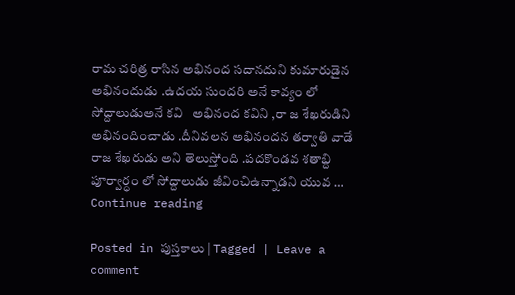రామ చరిత్ర రాసిన అభినంద సదానదుని కుమారుడైన అభినందుడు .ఉదయ సుందరి అనే కావ్యం లో సోద్దాలుడుఅనే కవి   అభినంద కవిని ,రా జ శేఖరుడిని అభినందించాడు .దీనివలన అభినందన తర్వాతి వాడే రాజ శేఖరుడు అని తెలుస్తోంది .పదకొండవ శతాబ్ది పూర్వార్ధం లో సోద్దాలుడు జీవి౦చిఉన్నాడని యువ … Continue reading

Posted in పుస్తకాలు | Tagged | Leave a comment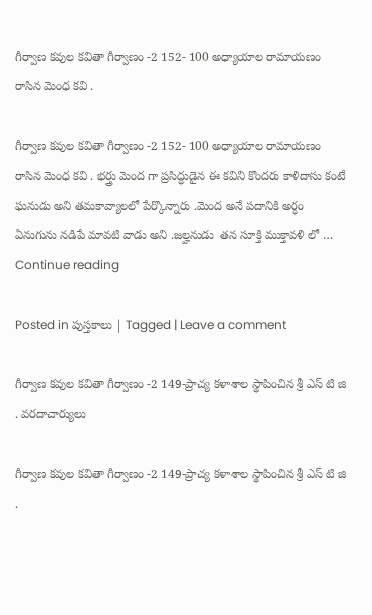గీర్వాణ కవుల కవితా గీర్వాణం -2 152- 100 అధ్యాయాల రామాయణం రాసిన మెంధ కవి .

గీర్వాణ కవుల కవితా గీర్వాణం -2 152- 100 అధ్యాయాల రామాయణం రాసిన మెంధ కవి . భర్త్రు మెంద గా ప్రసిద్ధుడైన ఈ కవిని కొందరు కాళిదాసు కంటే ఘనుడు అని తమకావ్యాలలో పేర్కొన్నారు .మెంద అనే పదానికి అర్ధం ఏనుగును నడిపే మావటి వాడు అని .జల్హనుడు  తన సూక్తి ముక్తావళి లో … Continue reading

Posted in పుస్తకాలు | Tagged | Leave a comment

గీర్వాణ కవుల కవితా గీర్వాణం -2 149-ప్రాచ్య కళాశాల స్థాపించిన శ్రీ ఎస్ టి జి . వరదాచార్యులు

గీర్వాణ కవుల కవితా గీర్వాణం -2 149-ప్రాచ్య కళాశాల స్థాపించిన శ్రీ ఎస్ టి జి .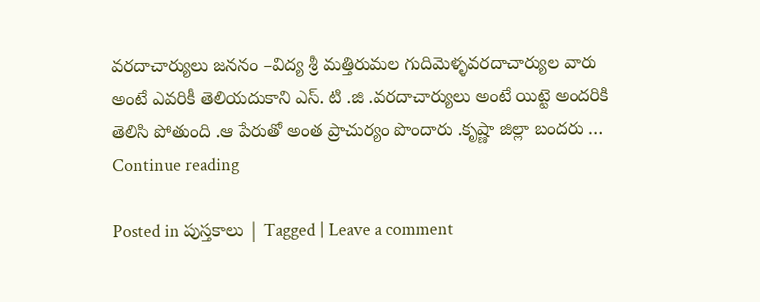వరదాచార్యులు జననం –విద్య శ్రీ మత్తిరుమల గుదిమెళ్ళవరదాచార్యుల వారు అంటే ఎవరికీ తెలియదుకాని ఎస్. టి .జి .వరదాచార్యులు అంటే యిట్టె అందరికి తెలిసి పోతుంది .ఆ పేరుతో అంత ప్రాచుర్యం పొందారు .కృష్ణా జిల్లా బందరు … Continue reading

Posted in పుస్తకాలు | Tagged | Leave a comment